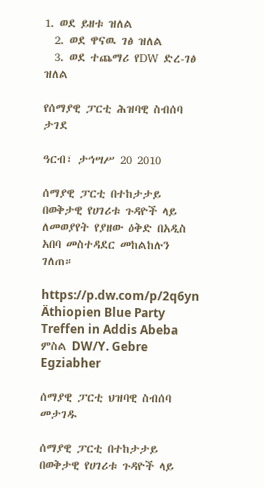1. ወደ ይዘቱ ዝለል
  2. ወደ ዋናዉ ገፅ ዝለል
  3. ወደ ተጨማሪ የDW ድረ-ገፅ ዝለል

የሰማያዊ ፓርቲ ሕዝባዊ ስብሰባ ታገደ

ዓርብ፣ ታኅሣሥ 20 2010

ሰማያዊ ፓርቲ በተከታታይ በወቅታዊ የሀገሪቱ ጉዳዮች ላይ ለመወያየት የያዘው ዕቅድ በአዲስ አበባ መስተዳደር መከልከሉን ገለጠ።

https://p.dw.com/p/2q6yn
Äthiopien Blue Party Treffen in Addis Abeba
ምስል DW/Y. Gebre Egziabher

ሰማያዊ ፓርቲ ህዝባዊ ስብሰባ መታገዱ

ሰማያዊ ፓርቲ በተከታታይ በወቅታዊ የሀገሪቱ ጉዳዮች ላይ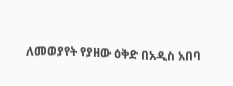ለመወያየት የያዘው ዕቅድ በአዲስ አበባ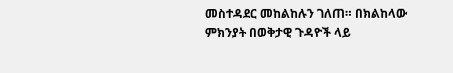መስተዳደር መከልከሉን ገለጠ። በክልከላው ምክንያት በወቅታዊ ጉዳዮች ላይ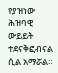የያዝነው ሕዝባዊ ውይይት ተደናቅፎብናል ሲል አማሯል።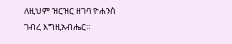ለዚህም ዝርዝር ዘገባ ዮሐንስ ገብረ እግዚአብሔር።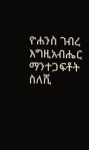ዮሐንስ ገብረ እግዚአብሔር
ማንተጋፍቶት ስለሺ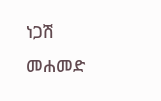ነጋሽ መሐመድ